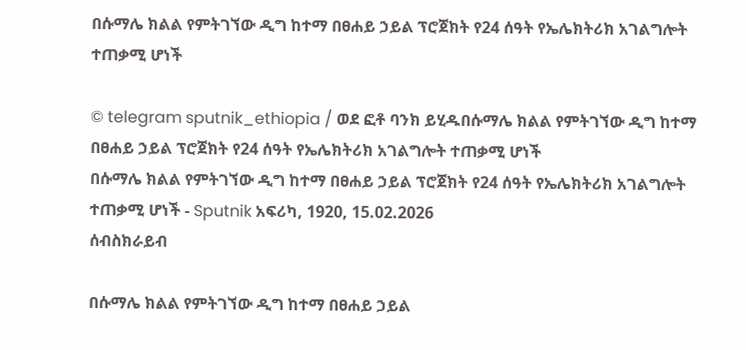በሱማሌ ክልል የምትገኘው ዲግ ከተማ በፀሐይ ኃይል ፕሮጀክት የ24 ሰዓት የኤሌክትሪክ አገልግሎት ተጠቃሚ ሆነች

© telegram sputnik_ethiopia / ወደ ፎቶ ባንክ ይሂዱበሱማሌ ክልል የምትገኘው ዲግ ከተማ በፀሐይ ኃይል ፕሮጀክት የ24 ሰዓት የኤሌክትሪክ አገልግሎት ተጠቃሚ ሆነች
በሱማሌ ክልል የምትገኘው ዲግ ከተማ በፀሐይ ኃይል ፕሮጀክት የ24 ሰዓት የኤሌክትሪክ አገልግሎት ተጠቃሚ ሆነች - Sputnik አፍሪካ, 1920, 15.02.2026
ሰብስክራይብ

በሱማሌ ክልል የምትገኘው ዲግ ከተማ በፀሐይ ኃይል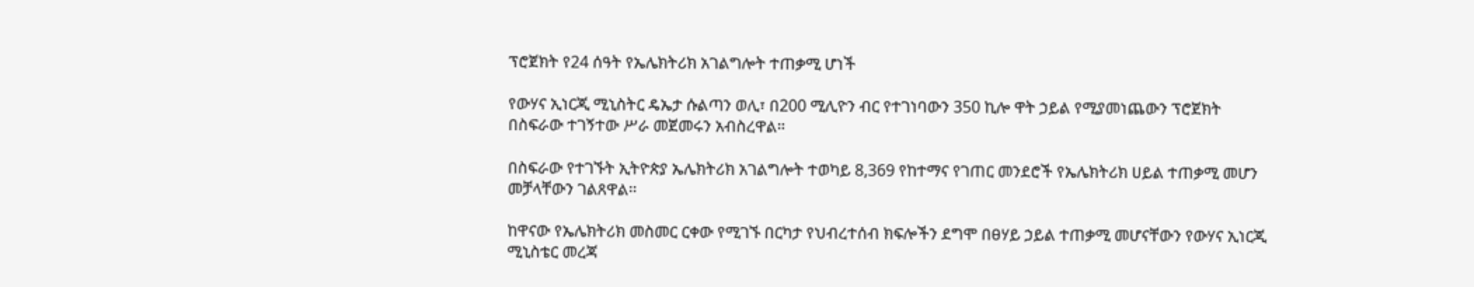ፕሮጀክት የ24 ሰዓት የኤሌክትሪክ አገልግሎት ተጠቃሚ ሆነች

የውሃና ኢነርጂ ሚኒስትር ዴኤታ ሱልጣን ወሊ፣ በ200 ሚሊዮን ብር የተገነባውን 350 ኪሎ ዋት ኃይል የሚያመነጨውን ፕሮጀክት በስፍራው ተገኝተው ሥራ መጀመሩን አብስረዋል።

በስፍራው የተገኙት ኢትዮጵያ ኤሌክትሪክ አገልግሎት ተወካይ 8,369 የከተማና የገጠር መንደሮች የኤሌክትሪክ ሀይል ተጠቃሚ መሆን መቻላቸውን ገልጸዋል፡፡

ከዋናው የኤሌክትሪክ መስመር ርቀው የሚገኙ በርካታ የህብረተሰብ ክፍሎችን ደግሞ በፀሃይ ኃይል ተጠቃሚ መሆናቸውን የውሃና ኢነርጂ ሚኒስቴር መረጃ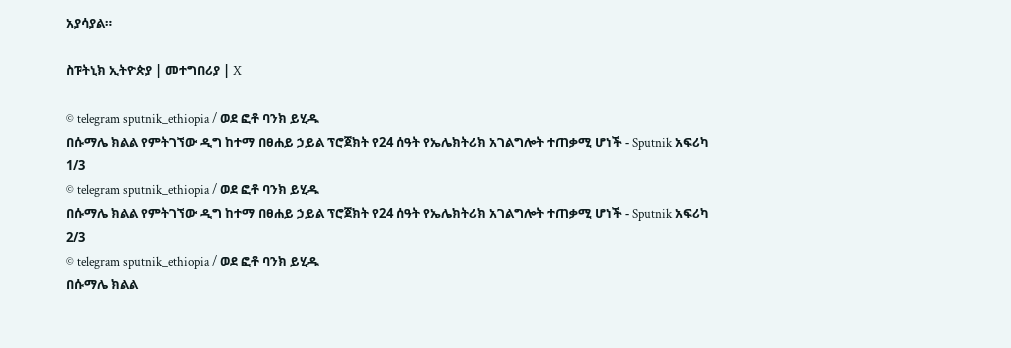አያሳያል።

ስፑትኒክ ኢትዮጵያ | መተግበሪያ | X

© telegram sputnik_ethiopia / ወደ ፎቶ ባንክ ይሂዱ
በሱማሌ ክልል የምትገኘው ዲግ ከተማ በፀሐይ ኃይል ፕሮጀክት የ24 ሰዓት የኤሌክትሪክ አገልግሎት ተጠቃሚ ሆነች - Sputnik አፍሪካ
1/3
© telegram sputnik_ethiopia / ወደ ፎቶ ባንክ ይሂዱ
በሱማሌ ክልል የምትገኘው ዲግ ከተማ በፀሐይ ኃይል ፕሮጀክት የ24 ሰዓት የኤሌክትሪክ አገልግሎት ተጠቃሚ ሆነች - Sputnik አፍሪካ
2/3
© telegram sputnik_ethiopia / ወደ ፎቶ ባንክ ይሂዱ
በሱማሌ ክልል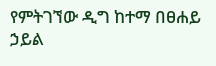የምትገኘው ዲግ ከተማ በፀሐይ ኃይል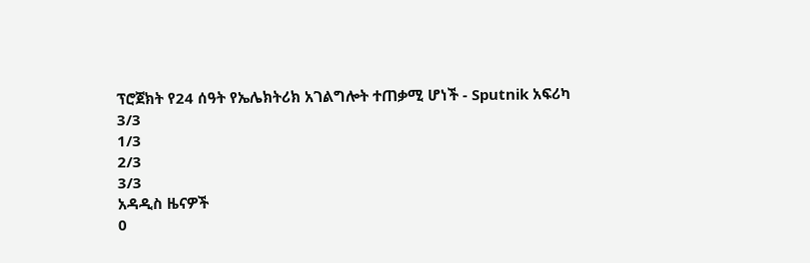ፕሮጀክት የ24 ሰዓት የኤሌክትሪክ አገልግሎት ተጠቃሚ ሆነች - Sputnik አፍሪካ
3/3
1/3
2/3
3/3
አዳዲስ ዜናዎች
0